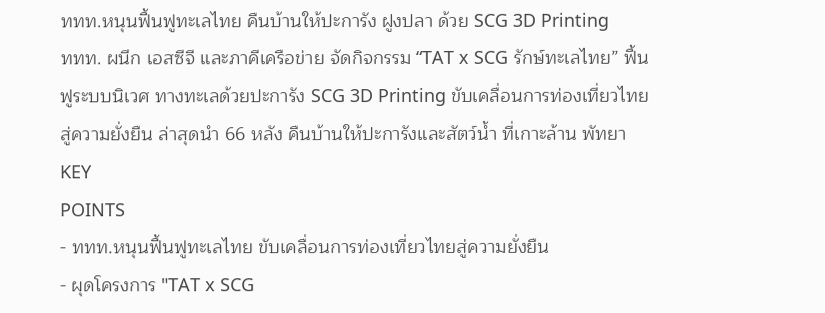ททท.หนุนฟื้นฟูทะเลไทย คืนบ้านให้ปะการัง ฝูงปลา ด้วย SCG 3D Printing
ททท. ผนึก เอสซีจี และภาคีเครือข่าย จัดกิจกรรม “TAT x SCG รักษ์ทะเลไทย” ฟื้นฟูระบบนิเวศ ทางทะเลด้วยปะการัง SCG 3D Printing ขับเคลื่อนการท่องเที่ยวไทยสู่ความยั่งยืน ล่าสุดนำ 66 หลัง คืนบ้านให้ปะการังและสัตว์น้ำ ที่เกาะล้าน พัทยา
KEY
POINTS
- ททท.หนุนฟื้นฟูทะเลไทย ขับเคลื่อนการท่องเที่ยวไทยสู่ความยั่งยืน
- ผุดโครงการ "TAT x SCG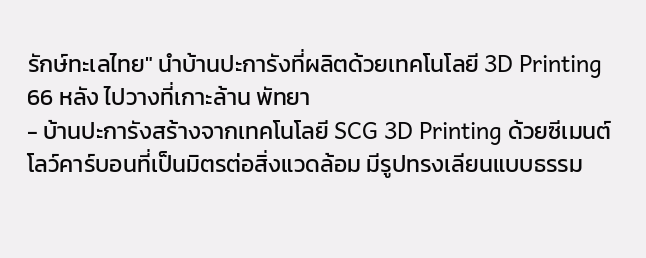รักษ์ทะเลไทย" นำบ้านปะการังที่ผลิตด้วยเทคโนโลยี 3D Printing 66 หลัง ไปวางที่เกาะล้าน พัทยา
- บ้านปะการังสร้างจากเทคโนโลยี SCG 3D Printing ด้วยซีเมนต์โลว์คาร์บอนที่เป็นมิตรต่อสิ่งแวดล้อม มีรูปทรงเลียนแบบธรรม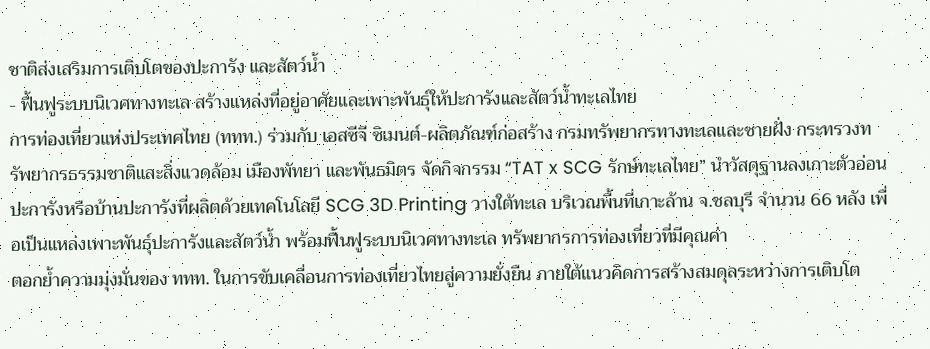ชาติส่งเสริมการเติบโตของปะการัง และสัตว์น้ำ
- ฟื้นฟูระบบนิเวศทางทะเล สร้างแหล่งที่อยู่อาศัยและเพาะพันธุ์ให้ปะการังและสัตว์น้ำทะเลไทย
การท่องเที่ยวแห่งประเทศไทย (ททท.) ร่วมกับ เอสซีจี ซิเมนต์-ผลิตภัณฑ์ก่อสร้าง กรมทรัพยากรทางทะเลและชายฝั่ง กระทรวงทรัพยากรธรรมชาติและสิ่งแวดล้อม เมืองพัทยา และพันธมิตร จัดกิจกรรม “TAT x SCG รักษ์ทะเลไทย” นำวัสดุฐานลงเกาะตัวอ่อนปะการังหรือบ้านปะการังที่ผลิตด้วยเทคโนโลยี SCG 3D Printing วางใต้ทะเล บริเวณพื้นที่เกาะล้าน จ.ชลบุรี จำนวน 66 หลัง เพื่อเป็นแหล่งเพาะพันธุ์ปะการังและสัตว์น้ำ พร้อมฟื้นฟูระบบนิเวศทางทะเล ทรัพยากรการท่องเที่ยวที่มีคุณค่า
ตอกย้ำความมุ่งมั่นของ ททท. ในการขับเคลื่อนการท่องเที่ยวไทยสู่ความยั่งยืน ภายใต้แนวคิดการสร้างสมดุลระหว่างการเติบโต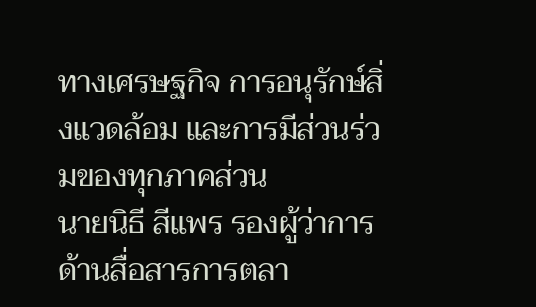ทางเศรษฐกิจ การอนุรักษ์สิ่งแวดล้อม และการมีส่วนร่วมของทุกภาคส่วน
นายนิธี สีแพร รองผู้ว่าการด้านสื่อสารการตลา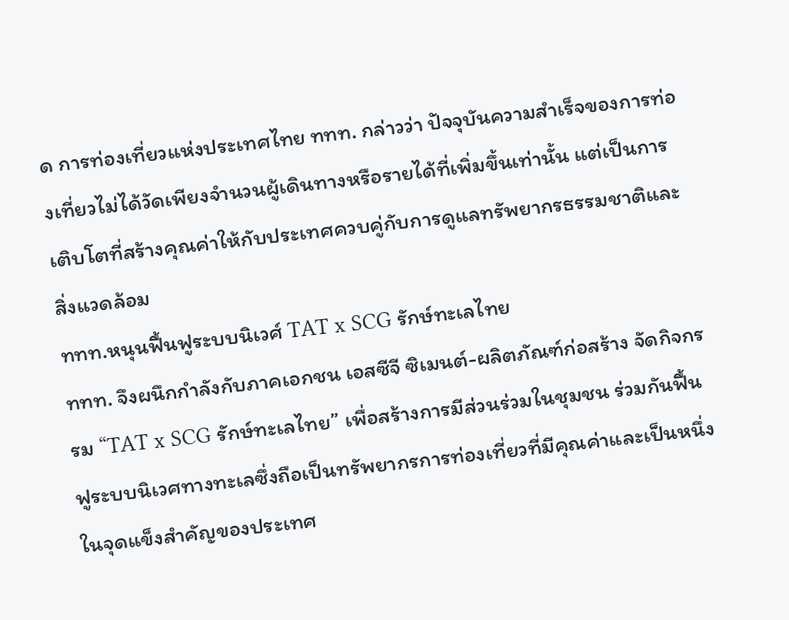ด การท่องเที่ยวแห่งประเทศไทย ททท. กล่าวว่า ปัจจุบันความสำเร็จของการท่องเที่ยวไม่ได้วัดเพียงจำนวนผู้เดินทางหรือรายได้ที่เพิ่มขึ้นเท่านั้น แต่เป็นการเติบโตที่สร้างคุณค่าให้กับประเทศควบคู่กับการดูแลทรัพยากรธรรมชาติและสิ่งแวดล้อม
ททท.หนุนฟื้นฟูระบบนิเวศ์ TAT x SCG รักษ์ทะเลไทย
ททท. จึงผนึกกำลังกับภาคเอกชน เอสซีจี ซิเมนต์-ผลิตภัณฑ์ก่อสร้าง จัดกิจกรรม “TAT x SCG รักษ์ทะเลไทย” เพื่อสร้างการมีส่วนร่วมในชุมชน ร่วมกันฟื้นฟูระบบนิเวศทางทะเลซึ่งถือเป็นทรัพยากรการท่องเที่ยวที่มีคุณค่าและเป็นหนึ่งในจุดแข็งสำคัญของประเทศ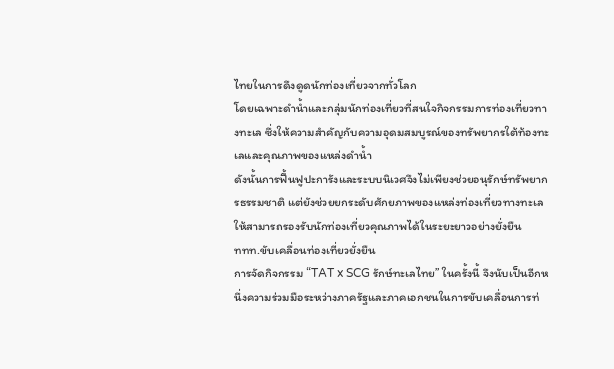ไทยในการดึงดูดนักท่องเที่ยวจากทั่วโลก
โดยเฉพาะดำน้ำและกลุ่มนักท่องเที่ยวที่สนใจกิจกรรมการท่องเที่ยวทางทะเล ซึ่งให้ความสำคัญกับความอุดมสมบูรณ์ของทรัพยากรใต้ท้องทะเลและคุณภาพของแหล่งดำน้ำ
ดังนั้นการฟื้นฟูปะการังและระบบนิเวศจึงไม่เพียงช่วยอนุรักษ์ทรัพยากรธรรมชาติ แต่ยังช่วยยกระดับศักยภาพของแหล่งท่องเที่ยวทางทะเลให้สามารถรองรับนักท่องเที่ยวคุณภาพได้ในระยะยาวอย่างยั่งยืน
ททท.ขับเคลื่อนท่องเที่ยวยั่งยืน
การจัดกิจกรรม “TAT x SCG รักษ์ทะเลไทย” ในครั้งนี้ จึงนับเป็นอีกหนึ่งความร่วมมือระหว่างภาครัฐและภาคเอกชนในการขับเคลื่อนการท่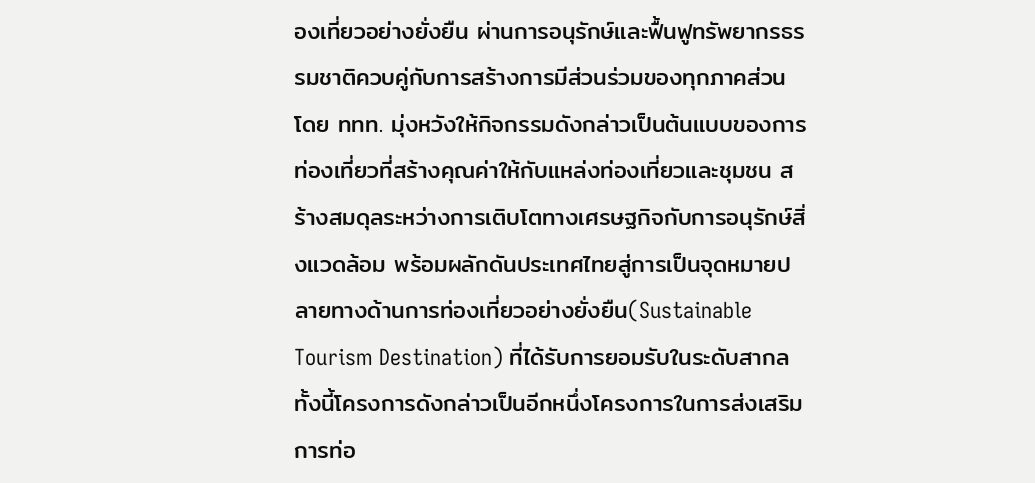องเที่ยวอย่างยั่งยืน ผ่านการอนุรักษ์และฟื้นฟูทรัพยากรธรรมชาติควบคู่กับการสร้างการมีส่วนร่วมของทุกภาคส่วน
โดย ททท. มุ่งหวังให้กิจกรรมดังกล่าวเป็นต้นแบบของการท่องเที่ยวที่สร้างคุณค่าให้กับแหล่งท่องเที่ยวและชุมชน สร้างสมดุลระหว่างการเติบโตทางเศรษฐกิจกับการอนุรักษ์สิ่งแวดล้อม พร้อมผลักดันประเทศไทยสู่การเป็นจุดหมายปลายทางด้านการท่องเที่ยวอย่างยั่งยืน(Sustainable Tourism Destination) ที่ได้รับการยอมรับในระดับสากล
ทั้งนี้โครงการดังกล่าวเป็นอีกหนึ่งโครงการในการส่งเสริมการท่อ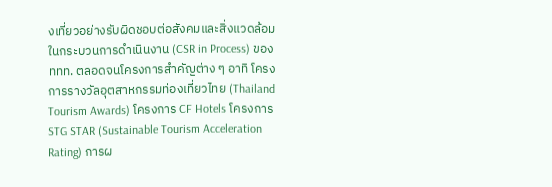งเที่ยวอย่างรับผิดชอบต่อสังคมและสิ่งแวดล้อมในกระบวนการดำเนินงาน (CSR in Process) ของ ททท. ตลอดจนโครงการสำคัญต่าง ๆ อาทิ โครงการรางวัลอุตสาหกรรมท่องเที่ยวไทย (Thailand Tourism Awards) โครงการ CF Hotels โครงการ STG STAR (Sustainable Tourism Acceleration Rating) การผ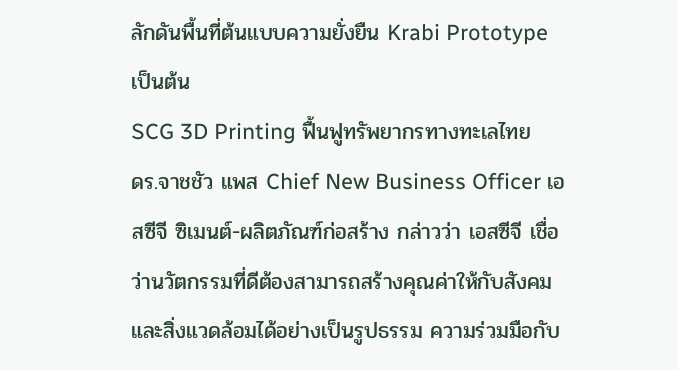ลักดันพื้นที่ต้นแบบความยั่งยืน Krabi Prototype เป็นต้น
SCG 3D Printing ฟื้นฟูทรัพยากรทางทะเลไทย
ดร.จาชชัว แพส Chief New Business Officer เอสซีจี ซิเมนต์-ผลิตภัณฑ์ก่อสร้าง กล่าวว่า เอสซีจี เชื่อว่านวัตกรรมที่ดีต้องสามารถสร้างคุณค่าให้กับสังคมและสิ่งแวดล้อมได้อย่างเป็นรูปธรรม ความร่วมมือกับ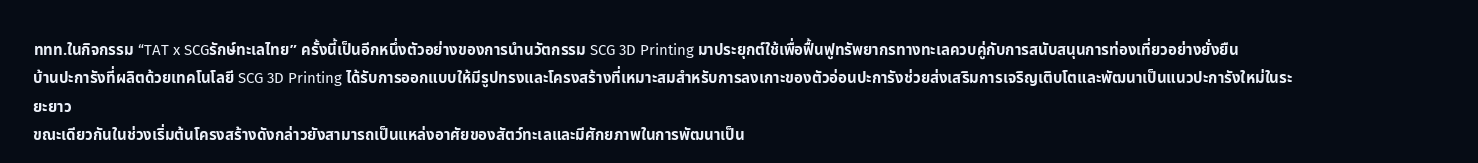ททท.ในกิจกรรม “TAT x SCGรักษ์ทะเลไทย” ครั้งนี้เป็นอีกหนึ่งตัวอย่างของการนำนวัตกรรม SCG 3D Printing มาประยุกต์ใช้เพื่อฟื้นฟูทรัพยากรทางทะเลควบคู่กับการสนับสนุนการท่องเที่ยวอย่างยั่งยืน
บ้านปะการังที่ผลิตด้วยเทคโนโลยี SCG 3D Printing ได้รับการออกแบบให้มีรูปทรงและโครงสร้างที่เหมาะสมสำหรับการลงเกาะของตัวอ่อนปะการังช่วยส่งเสริมการเจริญเติบโตและพัฒนาเป็นแนวปะการังใหม่ในระยะยาว
ขณะเดียวกันในช่วงเริ่มต้นโครงสร้างดังกล่าวยังสามารถเป็นแหล่งอาศัยของสัตว์ทะเลและมีศักยภาพในการพัฒนาเป็น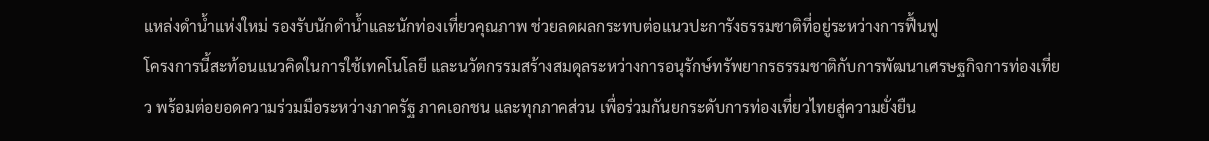แหล่งดำน้ำแห่งใหม่ รองรับนักดำน้ำและนักท่องเที่ยวคุณภาพ ช่วยลดผลกระทบต่อแนวปะการังธรรมชาติที่อยู่ระหว่างการฟื้นฟู
โครงการนี้สะท้อนแนวคิดในการใช้เทคโนโลยี และนวัตกรรมสร้างสมดุลระหว่างการอนุรักษ์ทรัพยากรธรรมชาติกับการพัฒนาเศรษฐกิจการท่องเที่ยว พร้อมต่อยอดความร่วมมือระหว่างภาครัฐ ภาคเอกชน และทุกภาคส่วน เพื่อร่วมกันยกระดับการท่องเที่ยวไทยสู่ความยั่งยืน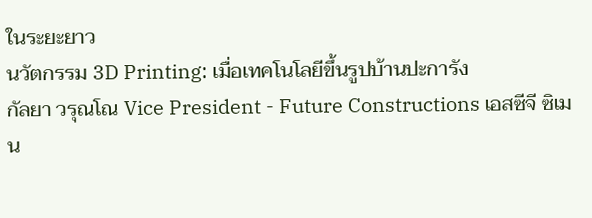ในระยะยาว
นวัตกรรม 3D Printing: เมื่อเทคโนโลยีขึ้นรูปบ้านปะการัง
กัลยา วรุณโณ Vice President - Future Constructions เอสซีจี ซิเมน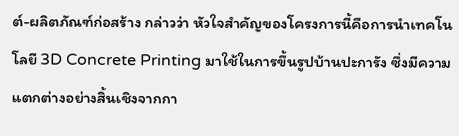ต์-ผลิตภัณฑ์ก่อสร้าง กล่าวว่า หัวใจสำคัญของโครงการนี้คือการนำเทคโนโลยี 3D Concrete Printing มาใช้ในการขึ้นรูปบ้านปะการัง ซึ่งมีความแตกต่างอย่างสิ้นเชิงจากกา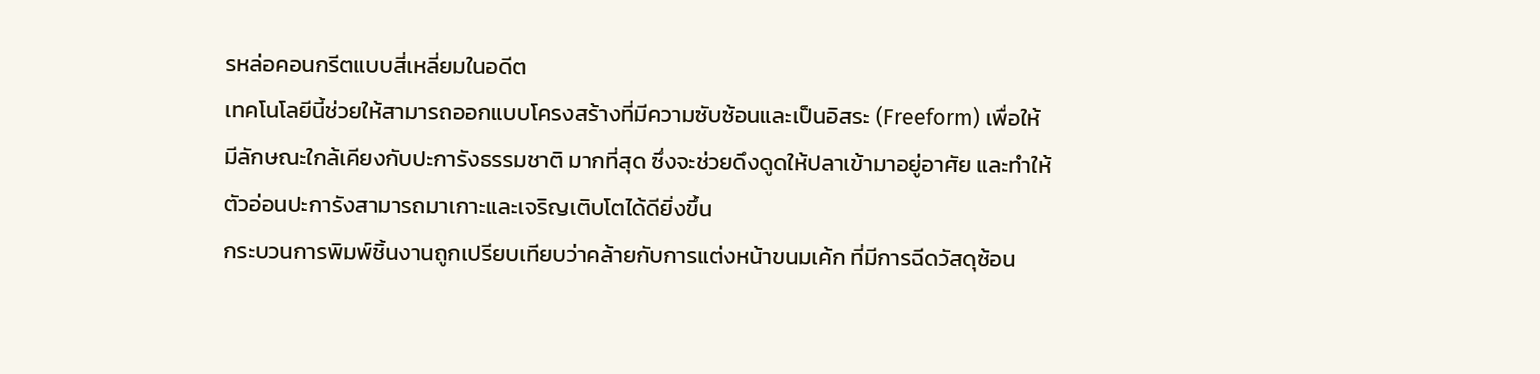รหล่อคอนกรีตแบบสี่เหลี่ยมในอดีต
เทคโนโลยีนี้ช่วยให้สามารถออกแบบโครงสร้างที่มีความซับซ้อนและเป็นอิสระ (Freeform) เพื่อให้มีลักษณะใกล้เคียงกับปะการังธรรมชาติ มากที่สุด ซึ่งจะช่วยดึงดูดให้ปลาเข้ามาอยู่อาศัย และทำให้ตัวอ่อนปะการังสามารถมาเกาะและเจริญเติบโตได้ดียิ่งขึ้น
กระบวนการพิมพ์ชิ้นงานถูกเปรียบเทียบว่าคล้ายกับการแต่งหน้าขนมเค้ก ที่มีการฉีดวัสดุซ้อน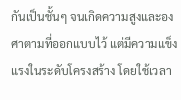กันเป็นชั้นๆ จนเกิดความสูงและองศาตามที่ออกแบบไว้ แต่มีความแข็งแรงในระดับโครงสร้าง โดยใช้เวลา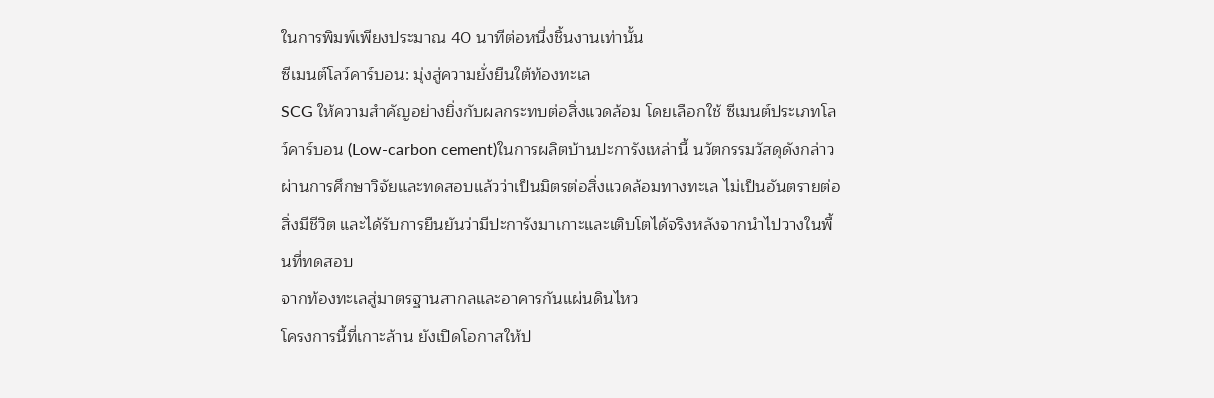ในการพิมพ์เพียงประมาณ 40 นาทีต่อหนึ่งชิ้นงานเท่านั้น
ซีเมนต์โลว์คาร์บอน: มุ่งสู่ความยั่งยืนใต้ท้องทะเล
SCG ให้ความสำคัญอย่างยิ่งกับผลกระทบต่อสิ่งแวดล้อม โดยเลือกใช้ ซีเมนต์ประเภทโลว์คาร์บอน (Low-carbon cement)ในการผลิตบ้านปะการังเหล่านี้ นวัตกรรมวัสดุดังกล่าวผ่านการศึกษาวิจัยและทดสอบแล้วว่าเป็นมิตรต่อสิ่งแวดล้อมทางทะเล ไม่เป็นอันตรายต่อสิ่งมีชีวิต และได้รับการยืนยันว่ามีปะการังมาเกาะและเติบโตได้จริงหลังจากนำไปวางในพื้นที่ทดสอบ
จากท้องทะเลสู่มาตรฐานสากลและอาคารกันแผ่นดินไหว
โครงการนี้ที่เกาะล้าน ยังเปิดโอกาสให้ป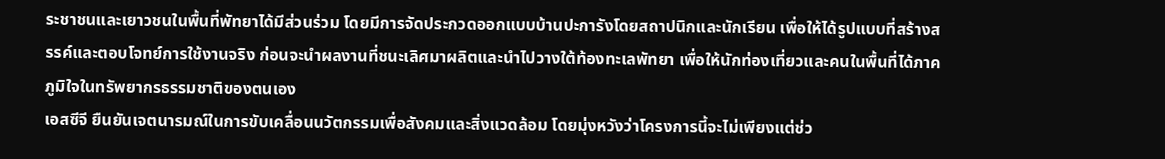ระชาชนและเยาวชนในพื้นที่พัทยาได้มีส่วนร่วม โดยมีการจัดประกวดออกแบบบ้านปะการังโดยสถาปนิกและนักเรียน เพื่อให้ได้รูปแบบที่สร้างสรรค์และตอบโจทย์การใช้งานจริง ก่อนจะนำผลงานที่ชนะเลิศมาผลิตและนำไปวางใต้ท้องทะเลพัทยา เพื่อให้นักท่องเที่ยวและคนในพื้นที่ได้ภาคภูมิใจในทรัพยากรธรรมชาติของตนเอง
เอสซีจี ยืนยันเจตนารมณ์ในการขับเคลื่อนนวัตกรรมเพื่อสังคมและสิ่งแวดล้อม โดยมุ่งหวังว่าโครงการนี้จะไม่เพียงแต่ช่ว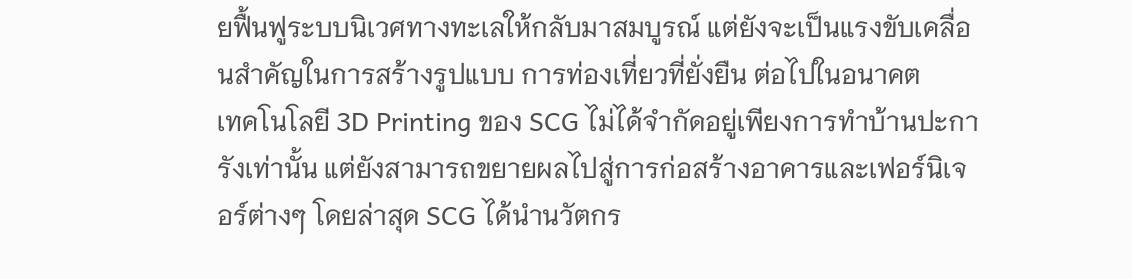ยฟื้นฟูระบบนิเวศทางทะเลให้กลับมาสมบูรณ์ แต่ยังจะเป็นแรงขับเคลื่อนสำคัญในการสร้างรูปแบบ การท่องเที่ยวที่ยั่งยืน ต่อไปในอนาคต
เทคโนโลยี 3D Printing ของ SCG ไม่ได้จำกัดอยู่เพียงการทำบ้านปะการังเท่านั้น แต่ยังสามารถขยายผลไปสู่การก่อสร้างอาคารและเฟอร์นิเจอร์ต่างๆ โดยล่าสุด SCG ได้นำนวัตกร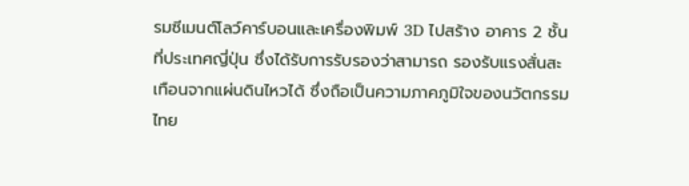รมซีเมนต์โลว์คาร์บอนและเครื่องพิมพ์ 3D ไปสร้าง อาคาร 2 ชั้นที่ประเทศญี่ปุ่น ซึ่งได้รับการรับรองว่าสามารถ รองรับแรงสั่นสะเทือนจากแผ่นดินไหวได้ ซึ่งถือเป็นความภาคภูมิใจของนวัตกรรมไทย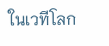ในเวทีโลก